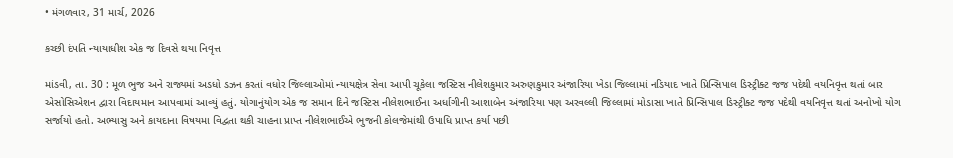• મંગળવાર, 31 માર્ચ, 2026

કચ્છી દંપતિ ન્યાયાધીશ એક જ દિવસે થયા નિવૃત્ત

માંડવી, તા. 30 : મૂળ ભુજ અને રાજ્યમાં અડધો ડઝન કરતાં વધોર જિલ્લાઓમાં ન્યાયક્ષેત્ર સેવા આપી ચૂકેલા જસ્ટિસ નીલેશકુમાર અરુણકુમાર અંજારિયા ખેડા જિલ્લામાં નડિયાદ ખાતે પ્રિન્સિપાલ ડિસ્ટ્રીક્ટ જજ પદેથી વયનિવૃત્ત થતાં બાર એસોસિએશન દ્વારા વિદાયમાન આપવામાં આવ્યું હતું. યોગાનુંયોગ એક જ સમાન દિને જસ્ટિસ નીલેશભાઈના અર્ધાગીની આશાબેન અંજારિયા પણ અરવલ્લી જિલ્લામાં મોડાસા ખાતે પ્રિન્સિપાલ ડિસ્ટ્રીક્ટ જજ પદેથી વયનિવૃત્ત થતાં અનોખો યોગ સર્જાયો હતો. અભ્યાસુ અને કાયદાના વિષયમા વિદ્વતા થકી ચાહના પ્રાપ્ત નીલેશભાઈએ ભુજની કોલજેમાંથી ઉપાધિ પ્રાપ્ત કર્યા પછી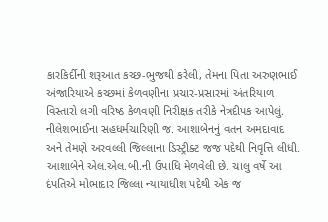કારકિર્દીની શરૂઆત કચ્છ-ભુજથી કરેલી, તેમના પિતા અરુણભાઈ અંજારિયાએ કચ્છમાં કેળવણીના પ્રચાર-પ્રસારમાં અંતરિયાળ વિસ્તારો લગી વરિષ્ઠ કેળવણી નિરીક્ષક તરીકે નેત્રદીપક આપેલું. નીલેશભાઈના સહધર્મચારિણી જ. આશાબેનનું વતન અમદાવાદ અને તેમણે અરવલ્લી જિલ્લાના ડિસ્ટ્રીક્ટ જજ પદેથી નિવૃત્તિ લીધી. આશાબેને એલ.એલ.બી.ની ઉપાધિ મેળવેલી છે. ચાલુ વર્ષે આ દંપતિએ મોભાદાર જિલ્લા ન્યાયાધીશ પદેથી એક જ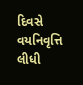દિવસે વયનિવૃત્તિ લીધી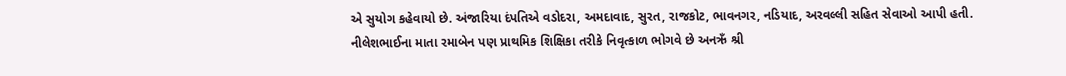એ સુયોગ કહેવાયો છે. અંજારિયા દંપતિએ વડોદરા, અમદાવાદ, સુરત, રાજકોટ, ભાવનગર, નડિયાદ, અરવલ્લી સહિત સેવાઓ આપી હતી. નીલેશભાઈના માતા રમાબેન પણ પ્રાથમિક શિક્ષિકા તરીકે નિવૃત્કાળ ભોગવે છે અનઋઁ શ્રી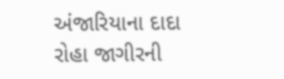અંજારિયાના દાદા રોહા જાગીરની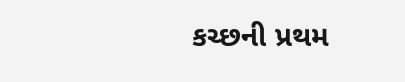કચ્છની પ્રથમ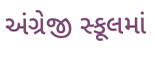અંગ્રેજી સ્કૂલમાં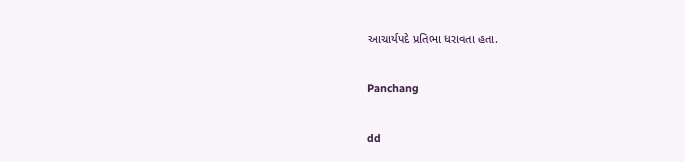આચાર્યપદે પ્રતિભા ધરાવતા હતા.

Panchang

dd